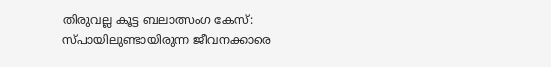തിരുവല്ല കൂട്ട ബലാത്സംഗ കേസ്: സ്പായിലുണ്ടായിരുന്ന ജീവനക്കാരെ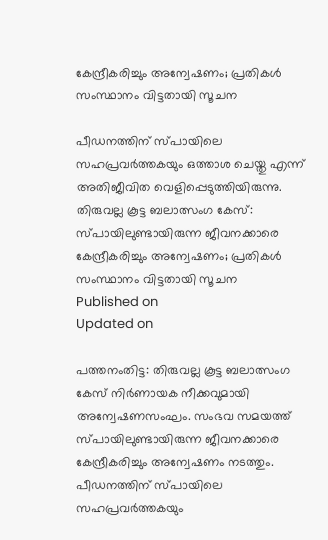കേന്ദ്രീകരിച്ചും അന്വേഷണം; പ്രതികൾ സംസ്ഥാനം വിട്ടതായി സൂചന

പീഡനത്തിന് സ്പായിലെ സഹപ്രവർത്തകയും ഒത്താശ ചെയ്തു എന്ന് അതിജീവിത വെളിപ്പെടുത്തിയിരുന്നു.
തിരുവല്ല കൂട്ട ബലാത്സംഗ കേസ്: സ്പായിലുണ്ടായിരുന്ന ജീവനക്കാരെ കേന്ദ്രീകരിച്ചും അന്വേഷണം; പ്രതികൾ സംസ്ഥാനം വിട്ടതായി സൂചന
Published on
Updated on

പത്തനംതിട്ട: തിരുവല്ല കൂട്ട ബലാത്സംഗ കേസ് നിർണായക നീക്കവുമായി അന്വേഷണസംഘം. സംഭവ സമയത്ത് സ്പായിലുണ്ടായിരുന്ന ജീവനക്കാരെ കേന്ദ്രീകരിച്ചും അന്വേഷണം നടത്തും. പീഡനത്തിന് സ്പായിലെ സഹപ്രവർത്തകയും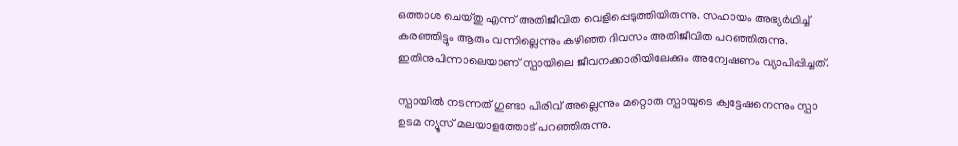ഒത്താശ ചെയ്തു എന്ന് അതിജീവിത വെളിപ്പെടുത്തിയിരുന്നു. സഹായം അഭ്യർഥിച്ച് കരഞ്ഞിട്ടും ആരും വന്നില്ലെന്നും കഴിഞ്ഞ ദിവസം അതിജീവിത പറഞ്ഞിരുന്നു. ഇതിനുപിന്നാലെയാണ് സ്പായിലെ ജീവനക്കാരിയിലേക്കും അന്വേഷണം വ്യാപിപ്പിച്ചത്.

സ്പായിൽ നടന്നത് ഗുണ്ടാ പിരിവ് അല്ലെന്നും മറ്റൊരു സ്പായുടെ ക്വട്ടേഷനെന്നും സ്പാ ഉടമ ന്യൂസ്‌ മലയാളത്തോട് പറഞ്ഞിരുന്നു.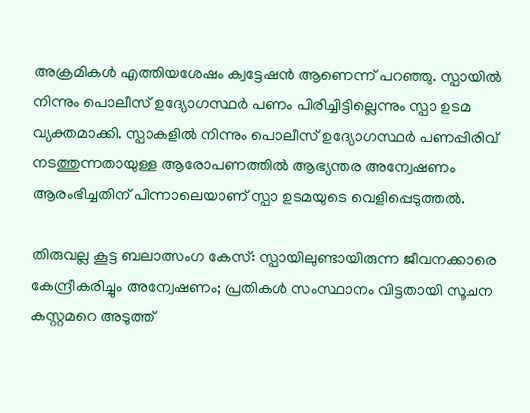അക്രമികൾ എത്തിയശേഷം ക്വട്ടേഷൻ ആണെന്ന് പറഞ്ഞു. സ്പായിൽ നിന്നും പൊലീസ് ഉദ്യോഗസ്ഥർ പണം പിരിച്ചിട്ടില്ലെന്നും സ്പാ ഉടമ വ്യക്തമാക്കി. സ്പാകളിൽ നിന്നും പൊലീസ് ഉദ്യോഗസ്ഥർ പണപ്പിരിവ് നടത്തുന്നതായുള്ള ആരോപണത്തിൽ ആഭ്യന്തര അന്വേഷണം ആരംഭിച്ചതിന് പിന്നാലെയാണ് സ്പാ ഉടമയുടെ വെളിപ്പെടുത്തൽ.

തിരുവല്ല കൂട്ട ബലാത്സംഗ കേസ്: സ്പായിലുണ്ടായിരുന്ന ജീവനക്കാരെ കേന്ദ്രീകരിച്ചും അന്വേഷണം; പ്രതികൾ സംസ്ഥാനം വിട്ടതായി സൂചന
കസ്റ്റമറെ അടുത്ത്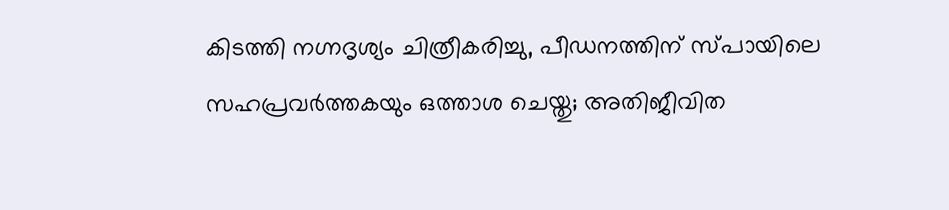കിടത്തി നഗ്നദൃശ്യം ചിത്രീകരിച്ചു, പീഡനത്തിന് സ്പായിലെ സഹപ്രവർത്തകയും ഒത്താശ ചെയ്തു; അതിജീവിത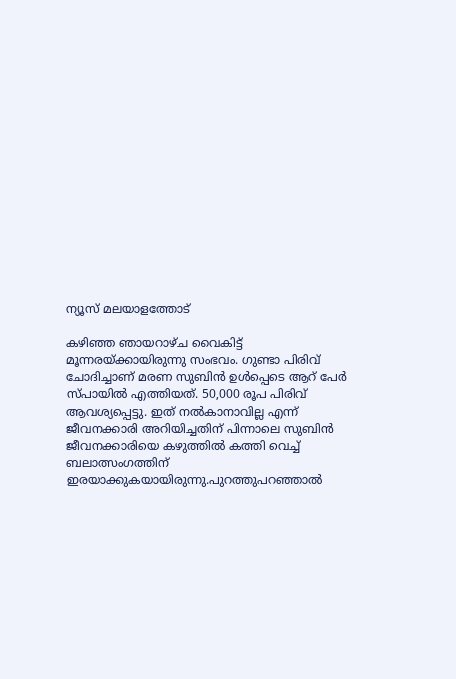ന്യൂസ് മലയാളത്തോട്

കഴിഞ്ഞ ഞായറാഴ്ച വൈകിട്ട് മൂന്നരയ്ക്കായിരുന്നു സംഭവം. ഗുണ്ടാ പിരിവ് ചോദിച്ചാണ് മരണ സുബിൻ ഉൾപ്പെടെ ആറ് പേർ സ്പായിൽ എത്തിയത്. 50,000 രൂപ പിരിവ് ആവശ്യപ്പെട്ടു. ഇത് നൽകാനാവില്ല എന്ന് ജീവനക്കാരി അറിയിച്ചതിന് പിന്നാലെ സുബിൻ ജീവനക്കാരിയെ കഴുത്തിൽ കത്തി വെച്ച് ബലാത്സംഗത്തിന് ഇരയാക്കുകയായിരുന്നു.പുറത്തുപറഞ്ഞാൽ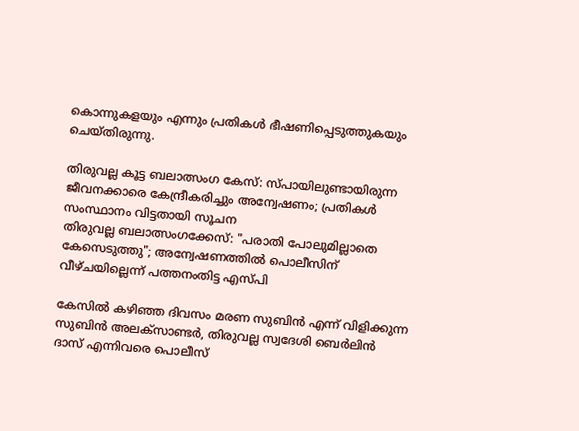കൊന്നുകളയും എന്നും പ്രതികൾ ഭീഷണിപ്പെടുത്തുകയും ചെയ്തിരുന്നു.

തിരുവല്ല കൂട്ട ബലാത്സംഗ കേസ്: സ്പായിലുണ്ടായിരുന്ന ജീവനക്കാരെ കേന്ദ്രീകരിച്ചും അന്വേഷണം; പ്രതികൾ സംസ്ഥാനം വിട്ടതായി സൂചന
തിരുവല്ല ബലാത്സംഗക്കേസ്: "പരാതി പോലുമില്ലാതെ കേസെടുത്തു"; അന്വേഷണത്തിൽ പൊലീസിന് വീഴ്ചയില്ലെന്ന് പത്തനംതിട്ട എസ്പി

കേസിൽ കഴിഞ്ഞ ദിവസം മരണ സുബിൻ എന്ന് വിളിക്കുന്ന സുബിൻ അലക്സാണ്ടർ, തിരുവല്ല സ്വദേശി ബെർലിൻ ദാസ് എന്നിവരെ പൊലീസ്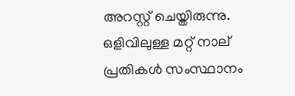അറസ്റ്റ് ചെയ്തിരുന്നു. ഒളിവിലുള്ള മറ്റ് നാല് പ്രതികൾ സംസ്ഥാനം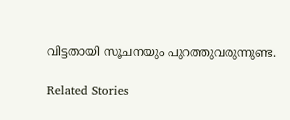വിട്ടതായി സൂചനയും പുറത്തുവരുന്നുണ്ട.

Related Stories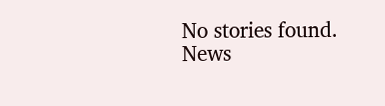No stories found.
News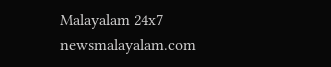Malayalam 24x7
newsmalayalam.com